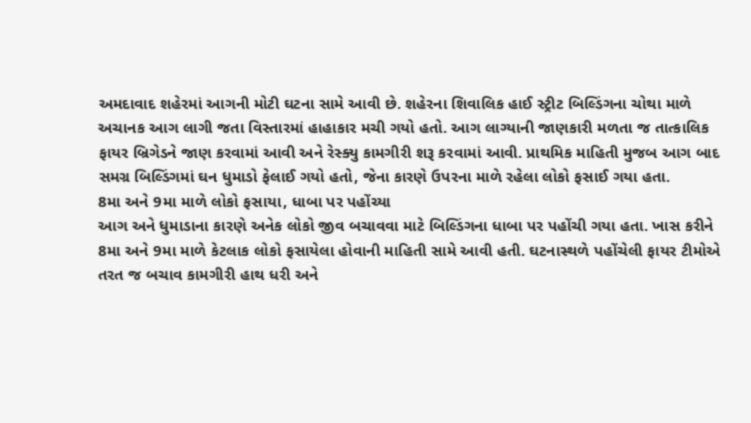અમદાવાદ શહેરમાં આગની મોટી ઘટના સામે આવી છે. શહેરના શિવાલિક હાઈ સ્ટ્રીટ બિલ્ડિંગના ચોથા માળે અચાનક આગ લાગી જતા વિસ્તારમાં હાહાકાર મચી ગયો હતો. આગ લાગ્યાની જાણકારી મળતા જ તાત્કાલિક ફાયર બ્રિગેડને જાણ કરવામાં આવી અને રેસ્ક્યુ કામગીરી શરૂ કરવામાં આવી. પ્રાથમિક માહિતી મુજબ આગ બાદ સમગ્ર બિલ્ડિંગમાં ઘન ધુમાડો ફેલાઈ ગયો હતો, જેના કારણે ઉપરના માળે રહેલા લોકો ફસાઈ ગયા હતા.
8મા અને 9મા માળે લોકો ફસાયા, ધાબા પર પહોંચ્યા
આગ અને ધુમાડાના કારણે અનેક લોકો જીવ બચાવવા માટે બિલ્ડિંગના ધાબા પર પહોંચી ગયા હતા. ખાસ કરીને 8મા અને 9મા માળે કેટલાક લોકો ફસાયેલા હોવાની માહિતી સામે આવી હતી. ઘટનાસ્થળે પહોંચેલી ફાયર ટીમોએ તરત જ બચાવ કામગીરી હાથ ધરી અને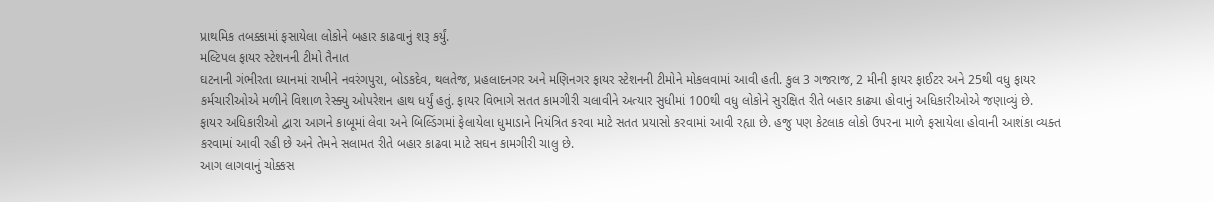પ્રાથમિક તબક્કામાં ફસાયેલા લોકોને બહાર કાઢવાનું શરૂ કર્યું.
મલ્ટિપલ ફાયર સ્ટેશનની ટીમો તૈનાત
ઘટનાની ગંભીરતા ધ્યાનમાં રાખીને નવરંગપુરા, બોડકદેવ, થલતેજ, પ્રહલાદનગર અને મણિનગર ફાયર સ્ટેશનની ટીમોને મોકલવામાં આવી હતી. કુલ 3 ગજરાજ, 2 મીની ફાયર ફાઈટર અને 25થી વધુ ફાયર કર્મચારીઓએ મળીને વિશાળ રેસ્ક્યુ ઓપરેશન હાથ ધર્યું હતું. ફાયર વિભાગે સતત કામગીરી ચલાવીને અત્યાર સુધીમાં 100થી વધુ લોકોને સુરક્ષિત રીતે બહાર કાઢ્યા હોવાનું અધિકારીઓએ જણાવ્યું છે.
ફાયર અધિકારીઓ દ્વારા આગને કાબૂમાં લેવા અને બિલ્ડિંગમાં ફેલાયેલા ધુમાડાને નિયંત્રિત કરવા માટે સતત પ્રયાસો કરવામાં આવી રહ્યા છે. હજુ પણ કેટલાક લોકો ઉપરના માળે ફસાયેલા હોવાની આશંકા વ્યક્ત કરવામાં આવી રહી છે અને તેમને સલામત રીતે બહાર કાઢવા માટે સઘન કામગીરી ચાલુ છે.
આગ લાગવાનું ચોક્કસ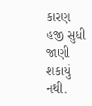કારણ હજી સુધી જાણી શકાયું નથી.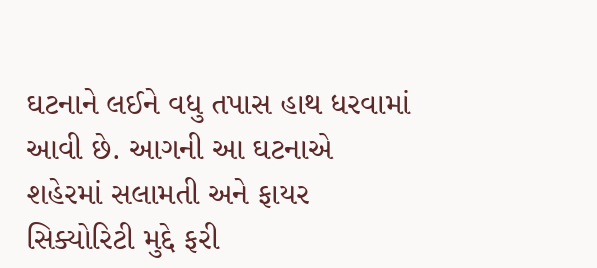ઘટનાને લઈને વધુ તપાસ હાથ ધરવામાં આવી છે. આગની આ ઘટનાએ શહેરમાં સલામતી અને ફાયર સિક્યોરિટી મુદ્દે ફરી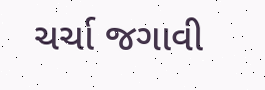ચર્ચા જગાવી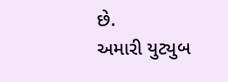છે.
અમારી યુટ્યુબ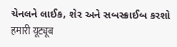ચેનલને લાઈક, શેર અને સબસ્ક્રાઈબ કરશો
हमारी यूट्यूब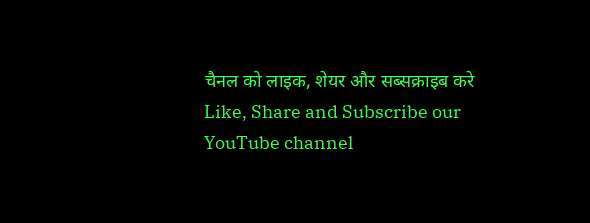चैनल को लाइक, शेयर और सब्सक्राइब करे
Like, Share and Subscribe our YouTube channel